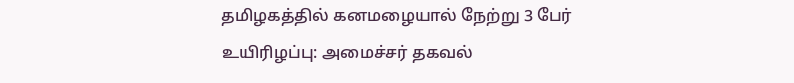தமிழகத்தில் கனமழையால் நேற்று 3 பேர் உயிரிழப்பு: அமைச்சர் தகவல்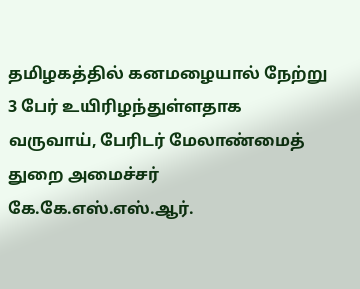தமிழகத்தில் கனமழையால் நேற்று 3 பேர் உயிரிழந்துள்ளதாக வருவாய், பேரிடர் மேலாண்மைத் துறை அமைச்சர் கே.கே.எஸ்.எஸ்.ஆர்.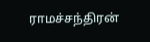ராமச்சந்திரன்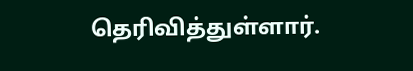தெரிவித்துள்ளார்.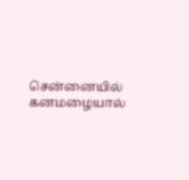சென்னையில் கனமழையால்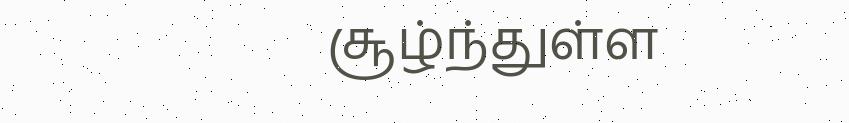சூழ்ந்துள்ள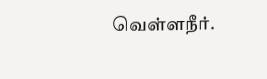வெள்ளநீர்.